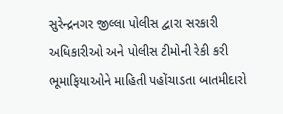સુરેન્દ્રનગર જીલ્લા પોલીસ દ્વારા સરકારી અધિકારીઓ અને પોલીસ ટીમોની રેકી કરી ભૂમાફિયાઓને માહિતી પહોંચાડતા બાતમીદારો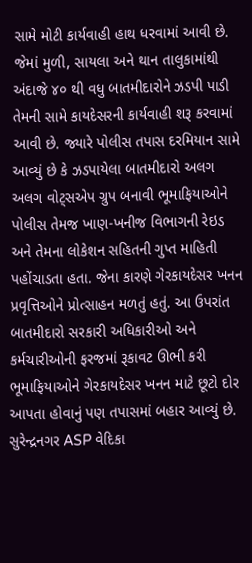સામે મોટી કાર્યવાહી હાથ ધરવામાં આવી છે. જેમાં મુળી, સાયલા અને થાન તાલુકામાંથી અંદાજે ૪૦ થી વધુ બાતમીદારોને ઝડપી પાડી તેમની સામે કાયદેસરની કાર્યવાહી શરૂ કરવામાં આવી છે. જ્યારે પોલીસ તપાસ દરમિયાન સામે આવ્યું છે કે ઝડપાયેલા બાતમીદારો અલગ અલગ વોટ્સએપ ગ્રુપ બનાવી ભૂમાફિયાઓને પોલીસ તેમજ ખાણ-ખનીજ વિભાગની રેઇડ અને તેમના લોકેશન સહિતની ગુપ્ત માહિતી પહોંચાડતા હતા. જેના કારણે ગેરકાયદેસર ખનન પ્રવૃત્તિઓને પ્રોત્સાહન મળતું હતું. આ ઉપરાંત બાતમીદારો સરકારી અધિકારીઓ અને કર્મચારીઓની ફરજમાં રૂકાવટ ઊભી કરી ભૂમાફિયાઓને ગેરકાયદેસર ખનન માટે છૂટો દોર આપતા હોવાનું પણ તપાસમાં બહાર આવ્યું છે. સુરેન્દ્રનગર ASP વેદિકા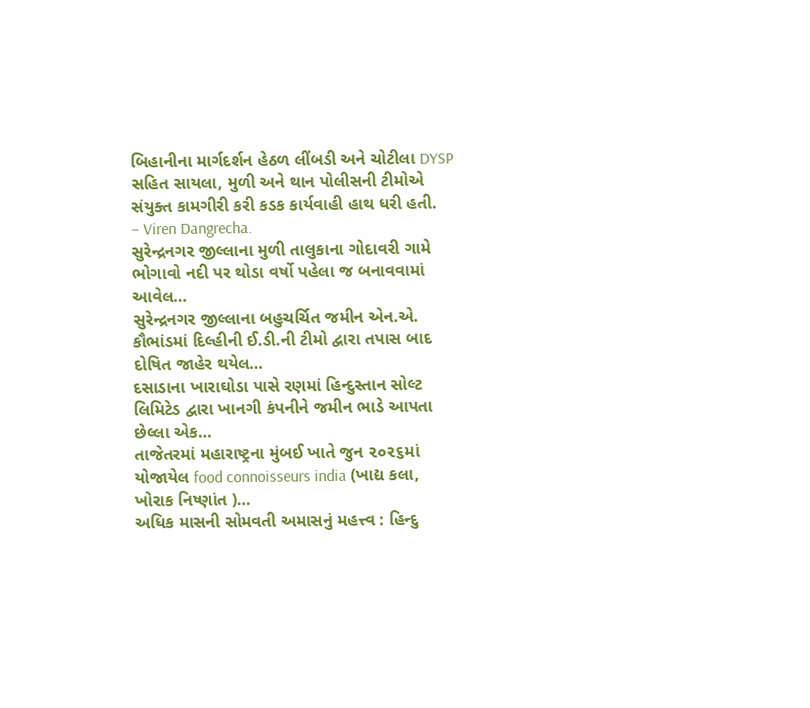બિહાનીના માર્ગદર્શન હેઠળ લીંબડી અને ચોટીલા DYSP સહિત સાયલા, મુળી અને થાન પોલીસની ટીમોએ સંયુક્ત કામગીરી કરી કડક કાર્યવાહી હાથ ધરી હતી.
– Viren Dangrecha.
સુરેન્દ્રનગર જીલ્લાના મુળી તાલુકાના ગોદાવરી ગામે ભોગાવો નદી પર થોડા વર્ષો પહેલા જ બનાવવામાં આવેલ…
સુરેન્દ્રનગર જીલ્લાના બહુચર્ચિત જમીન એન.એ. કૌભાંડમાં દિલ્હીની ઈ.ડી.ની ટીમો દ્વારા તપાસ બાદ દોષિત જાહેર થયેલ…
દસાડાના ખારાઘોડા પાસે રણમાં હિન્દુસ્તાન સોલ્ટ લિમિટેડ દ્વારા ખાનગી કંપનીને જમીન ભાડે આપતા છેલ્લા એક…
તાજેતરમાં મહારાષ્ટ્રના મુંબઈ ખાતે જુન ૨૦૨૬માં યોજાયેલ food connoisseurs india (ખાદ્ય કલા, ખોરાક નિષ્ણાંત )…
અધિક માસની સોમવતી અમાસનું મહત્ત્વ : હિન્દુ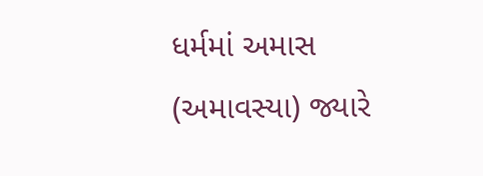ધર્મમાં અમાસ (અમાવસ્યા) જ્યારે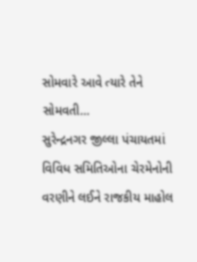સોમવારે આવે ત્યારે તેને સોમવતી…
સુરેન્દ્રનગર જીલ્લા પંચાયતમાં વિવિધ સમિતિઓના ચેરમેનોની વરણીને લઈને રાજકીય માહોલ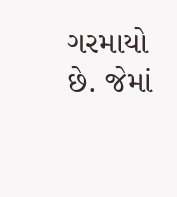ગરમાયો છે. જેમાં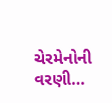ચેરમેનોની વરણી…